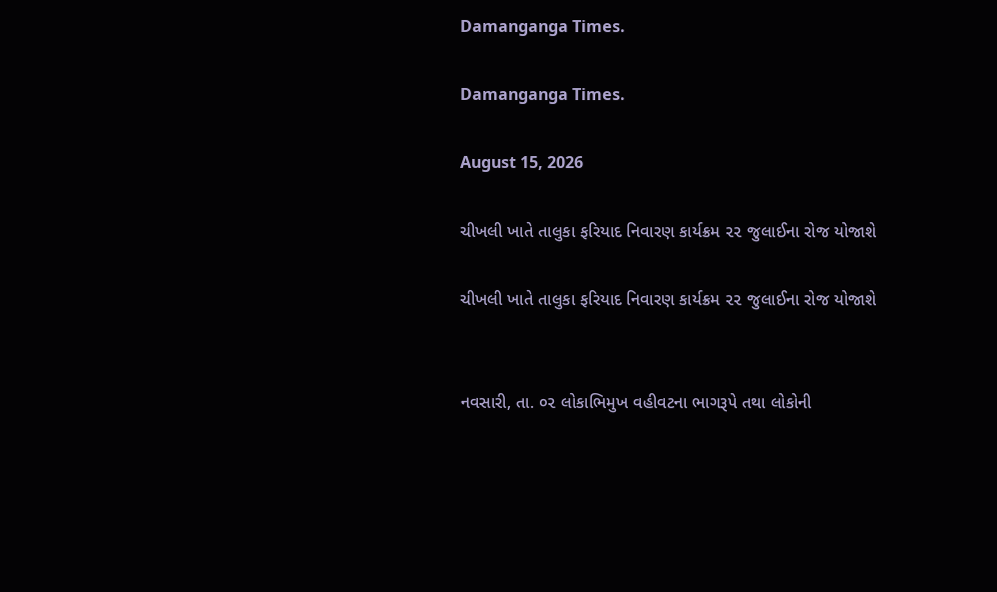Damanganga Times.

Damanganga Times.

August 15, 2026

ચીખલી ખાતે તાલુકા ફરિયાદ નિવારણ કાર્યક્રમ ૨૨ જુલાઈના રોજ યોજાશે

ચીખલી ખાતે તાલુકા ફરિયાદ નિવારણ કાર્યક્રમ ૨૨ જુલાઈના રોજ યોજાશે


નવસારી, તા. ૦૨ લોકાભિમુખ વહીવટના ભાગરૂપે તથા લોકોની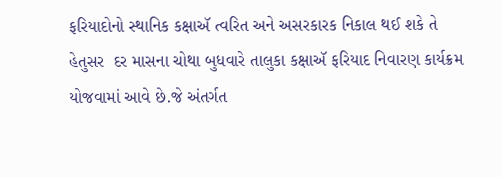ફરિયાદોનો સ્થાનિક કક્ષાઍ ત્વરિત અને અસરકારક નિકાલ થઈ શકે તે હેતુસર  દર માસના ચોથા બુધવારે તાલુકા કક્ષાઍ ફરિયાદ નિવારણ કાર્યક્રમ યોજવામાં આવે છે.જે અંતર્ગત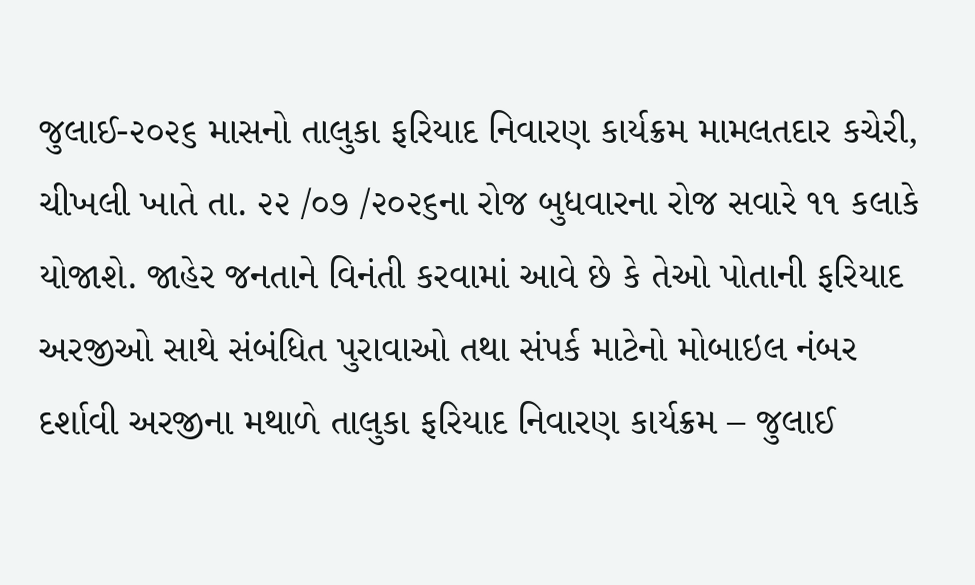જુલાઈ-૨૦૨૬ માસનો તાલુકા ફરિયાદ નિવારણ કાર્યક્રમ મામલતદાર કચેરી, ચીખલી ખાતે તા. ૨૨ /૦૭ /૨૦૨૬ના રોજ બુધવારના રોજ સવારે ૧૧ કલાકે યોજાશે. જાહેર જનતાને વિનંતી કરવામાં આવે છે કે તેઓ પોતાની ફરિયાદ અરજીઓ સાથે સંબંધિત પુરાવાઓ તથા સંપર્ક માટેનો મોબાઇલ નંબર દર્શાવી અરજીના મથાળે તાલુકા ફરિયાદ નિવારણ કાર્યક્રમ – જુલાઈ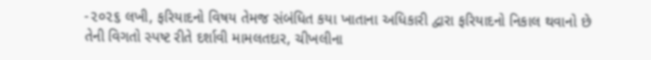-૨૦૨૬ લખી, ફરિયાદનો વિષય તેમજ સંબંધિત કયા ખાતાના અધિકારી દ્વારા ફરિયાદનો નિકાલ થવાનો છે તેની વિગતો સ્પષ્ટ રીતે દર્શાવી મામલતદાર, ચીખલીના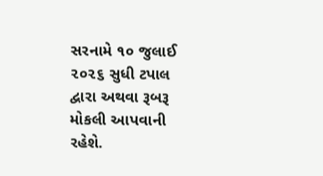સરનામે ૧૦ જુલાઈ ૨૦૨૬ સુધી ટપાલ દ્વારા અથવા રૂબરૂ મોકલી આપવાની રહેશે.